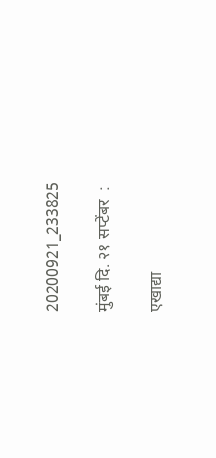20200921_233825

मुंबई दि. २१ सप्टेंबर  :

एखाद्या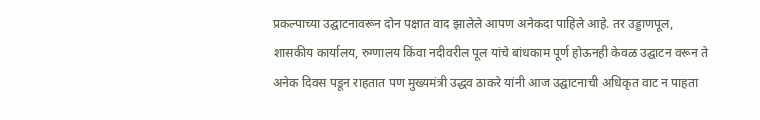प्रकल्पाच्या उद्घाटनावरून दोन पक्षात वाद झालेले आपण अनेकदा पाहिले आहे. तर उड्डाणपूल,  शासकीय कार्यालय, रुग्णालय किंवा नदीवरील पूल यांचे बांधकाम पूर्ण होऊनही केवळ उद्घाटन वरून ते अनेक दिवस पडून राहतात पण मुख्यमंत्री उद्धव ठाकरे यांनी आज उद्घाटनाची अधिकृत वाट न पाहता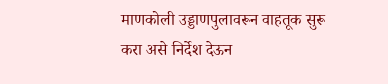माणकोली उड्डाणपुलावरून वाहतूक सुरू करा असे निर्देश देऊन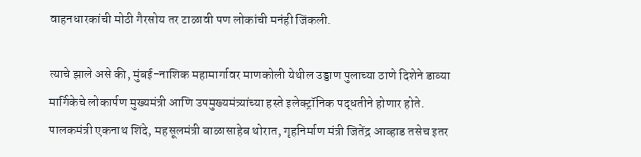वाहनधारकांची मोठी गैरसोय तर टाळावी पण लोकांची मनंही जिंकली.

त्याचे झाले असे की, मुंबई-नाशिक महामार्गावर माणकोली येथील उड्डाण पुलाच्या ठाणे दिशेने डाव्या मार्गिकेचे लोकार्पण मुख्यमंत्री आणि उपमुख्यमंत्र्यांच्या हस्ते इलेक्ट्रॉनिक पद्धतीने होणार होते. पालकमंत्री एकनाथ शिंदे, महसूलमंत्री बाळासाहेब थोरात, गृहनिर्माण मंत्री जितेंद्र आव्हाड तसेच इतर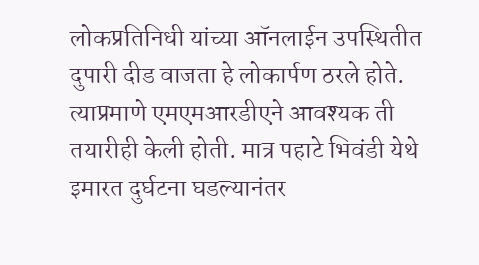लोकप्रतिनिधी यांच्या ऑनलाईन उपस्थितीत दुपारी दीड वाजता हे लोकार्पण ठरले होते. त्याप्रमाणे एमएमआरडीएने आवश्यक ती तयारीही केली होती. मात्र पहाटे भिवंडी येथे इमारत दुर्घटना घडल्यानंतर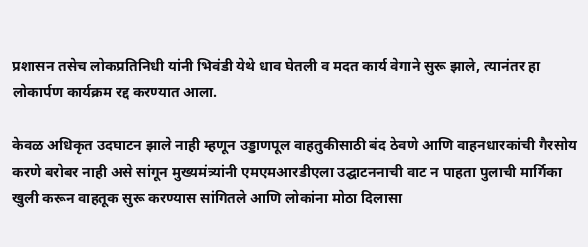प्रशासन तसेच लोकप्रतिनिधी यांनी भिवंडी येथे धाव घेतली व मदत कार्य वेगाने सुरू झाले, त्यानंतर हा लोकार्पण कार्यक्रम रद्द करण्यात आला.

केवळ अधिकृत उदघाटन झाले नाही म्हणून उड्डाणपूल वाहतुकीसाठी बंद ठेवणे आणि वाहनधारकांची गैरसोय करणे बरोबर नाही असे सांगून मुख्यमंत्र्यांनी एमएमआरडीएला उद्घाटननाची वाट न पाहता पुलाची मार्गिका खुली करून वाहतूक सुरू करण्यास सांगितले आणि लोकांना मोठा दिलासा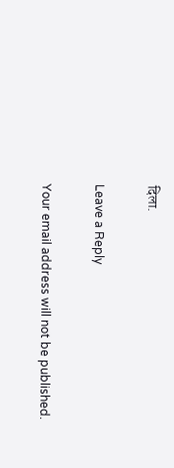दिला.

Leave a Reply

Your email address will not be published.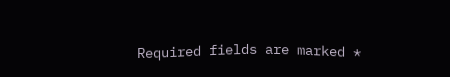Required fields are marked *